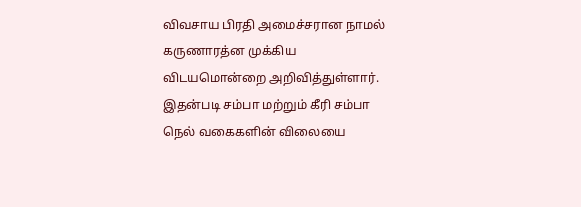விவசாய பிரதி அமைச்சரான நாமல் கருணாரத்ன முக்கிய விடயமொன்றை அறிவித்துள்ளார்.
இதன்படி சம்பா மற்றும் கீரி சம்பா நெல் வகைகளின் விலையை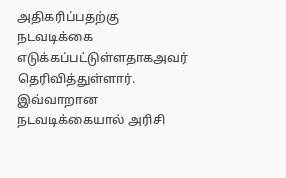அதிகரிப்பதற்கு நடவடிக்கை எடுக்கப்பட்டுள்ளதாகஅவர் தெரிவித்துள்ளார்.
இவ்வாறான நடவடிக்கையால் அரிசி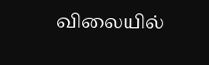விலையில்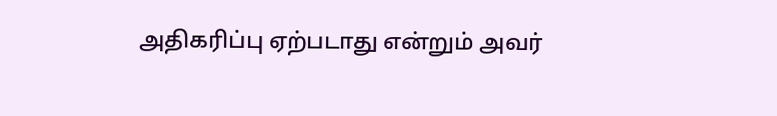அதிகரிப்பு ஏற்படாது என்றும் அவர்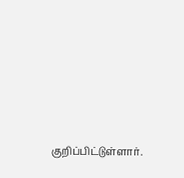குறிப்பிட்டுள்ளார்.